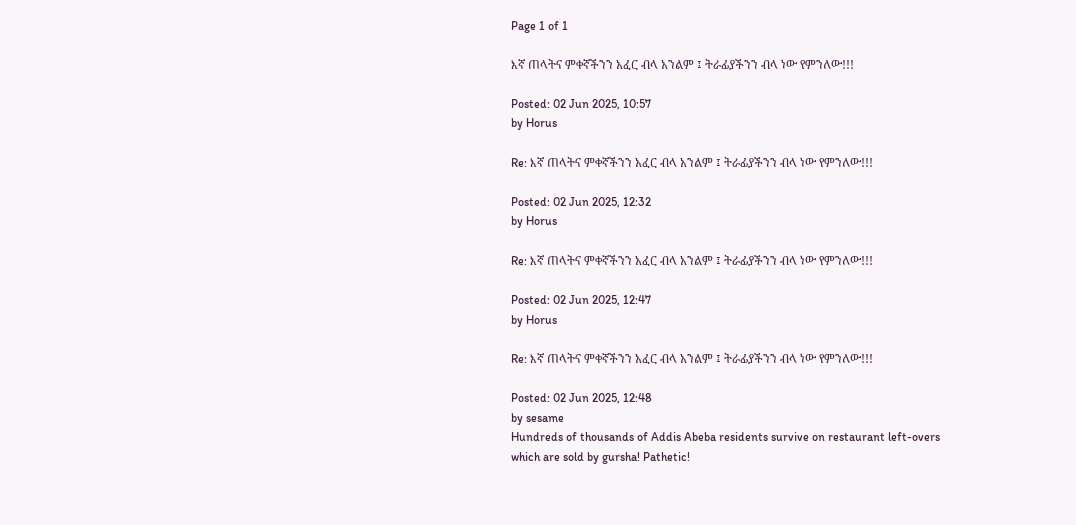Page 1 of 1

እኛ ጠላትና ምቀኛችንን አፈር ብላ አንልም ፤ ትራፊያችንን ብላ ነው የምንለው!!!

Posted: 02 Jun 2025, 10:57
by Horus

Re: እኛ ጠላትና ምቀኛችንን አፈር ብላ አንልም ፤ ትራፊያችንን ብላ ነው የምንለው!!!

Posted: 02 Jun 2025, 12:32
by Horus

Re: እኛ ጠላትና ምቀኛችንን አፈር ብላ አንልም ፤ ትራፊያችንን ብላ ነው የምንለው!!!

Posted: 02 Jun 2025, 12:47
by Horus

Re: እኛ ጠላትና ምቀኛችንን አፈር ብላ አንልም ፤ ትራፊያችንን ብላ ነው የምንለው!!!

Posted: 02 Jun 2025, 12:48
by sesame
Hundreds of thousands of Addis Abeba residents survive on restaurant left-overs which are sold by gursha! Pathetic!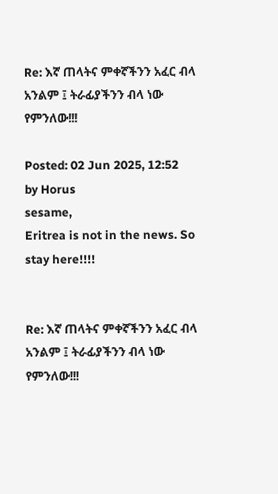Re: እኛ ጠላትና ምቀኛችንን አፈር ብላ አንልም ፤ ትራፊያችንን ብላ ነው የምንለው!!!

Posted: 02 Jun 2025, 12:52
by Horus
sesame,
Eritrea is not in the news. So stay here!!!!


Re: እኛ ጠላትና ምቀኛችንን አፈር ብላ አንልም ፤ ትራፊያችንን ብላ ነው የምንለው!!!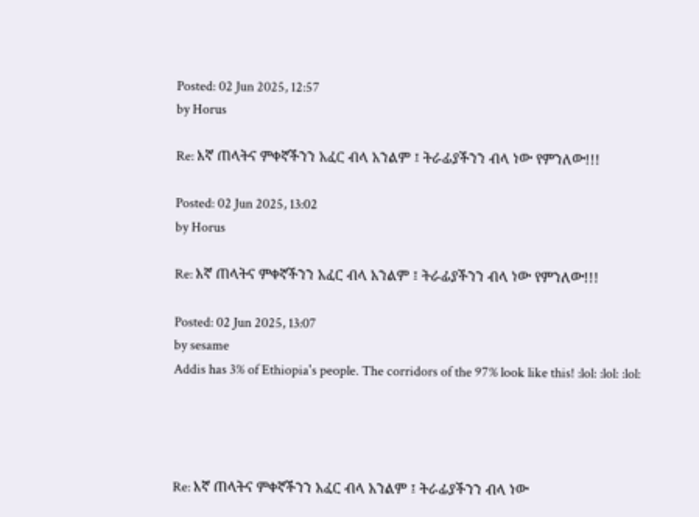Posted: 02 Jun 2025, 12:57
by Horus

Re: እኛ ጠላትና ምቀኛችንን አፈር ብላ አንልም ፤ ትራፊያችንን ብላ ነው የምንለው!!!

Posted: 02 Jun 2025, 13:02
by Horus

Re: እኛ ጠላትና ምቀኛችንን አፈር ብላ አንልም ፤ ትራፊያችንን ብላ ነው የምንለው!!!

Posted: 02 Jun 2025, 13:07
by sesame
Addis has 3% of Ethiopia's people. The corridors of the 97% look like this! :lol: :lol: :lol:




Re: እኛ ጠላትና ምቀኛችንን አፈር ብላ አንልም ፤ ትራፊያችንን ብላ ነው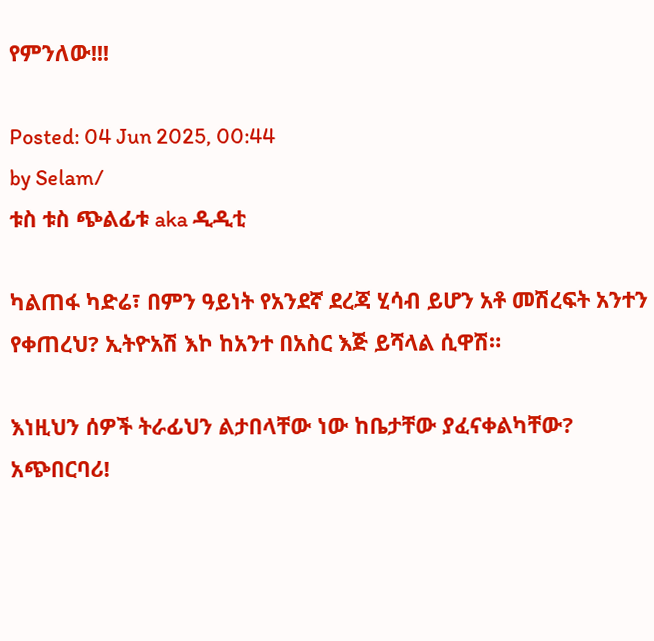የምንለው!!!

Posted: 04 Jun 2025, 00:44
by Selam/
ቱስ ቱስ ጭልፊቱ aka ዲዲቲ

ካልጠፋ ካድሬ፣ በምን ዓይነት የአንደኛ ደረጃ ሂሳብ ይሆን አቶ መሽረፍት አንተን የቀጠረህ? ኢትዮአሽ እኮ ከአንተ በአስር እጅ ይሻላል ሲዋሽ።

እነዚህን ሰዎች ትራፊህን ልታበላቸው ነው ከቤታቸው ያፈናቀልካቸው?
አጭበርባሪ!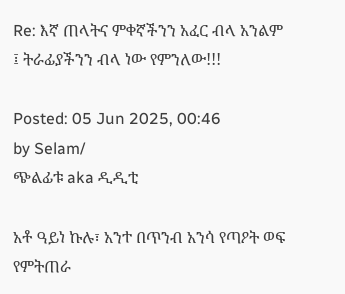Re: እኛ ጠላትና ምቀኛችንን አፈር ብላ አንልም ፤ ትራፊያችንን ብላ ነው የምንለው!!!

Posted: 05 Jun 2025, 00:46
by Selam/
ጭልፊቱ aka ዲዲቲ

አቶ ዓይነ ኩሉ፣ አንተ በጥንብ አንሳ የጣዖት ወፍ የምትጠራ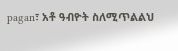pagan፣ አቶ ዓብዮት ስለሚጥልልህ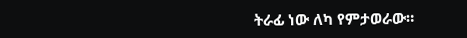ትራፊ ነው ለካ የምታወራው።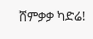ሸምቃቃ ካድሬ!